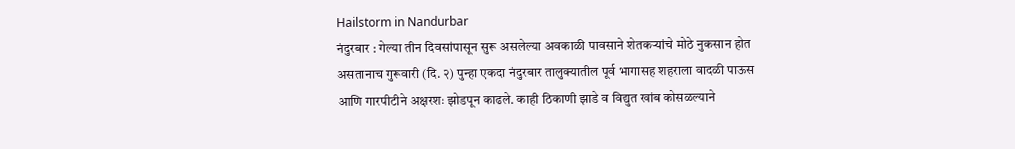Hailstorm in Nandurbar
नंदुरबार : गेल्या तीन दिवसांपासून सुरू असलेल्या अवकाळी पावसाने शेतकऱ्यांचे मोठे नुकसान होत असतानाच गुरूवारी (दि. २) पुन्हा एकदा नंदुरबार तालुक्यातील पूर्व भागासह शहराला वादळी पाऊस आणि गारपीटीने अक्षरशः झोडपून काढले. काही ठिकाणी झाडे व विद्युत खांब कोसळल्याने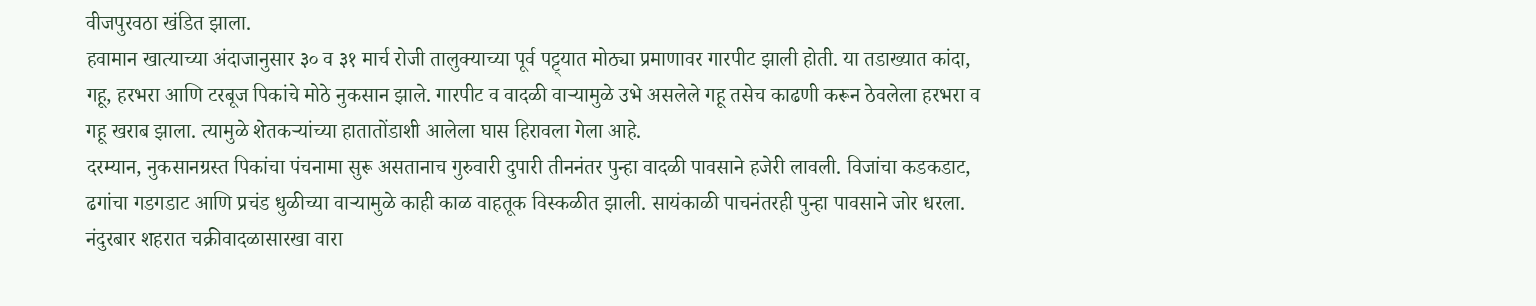वीजपुरवठा खंडित झाला.
हवामान खात्याच्या अंदाजानुसार ३० व ३१ मार्च रोजी तालुक्याच्या पूर्व पट्ट्यात मोठ्या प्रमाणावर गारपीट झाली होती. या तडाख्यात कांदा, गहू, हरभरा आणि टरबूज पिकांचे मोठे नुकसान झाले. गारपीट व वादळी वाऱ्यामुळे उभे असलेले गहू तसेच काढणी करून ठेवलेला हरभरा व गहू खराब झाला. त्यामुळे शेतकऱ्यांच्या हातातोंडाशी आलेला घास हिरावला गेला आहे.
दरम्यान, नुकसानग्रस्त पिकांचा पंचनामा सुरू असतानाच गुरुवारी दुपारी तीननंतर पुन्हा वादळी पावसाने हजेरी लावली. विजांचा कडकडाट, ढगांचा गडगडाट आणि प्रचंड धुळीच्या वाऱ्यामुळे काही काळ वाहतूक विस्कळीत झाली. सायंकाळी पाचनंतरही पुन्हा पावसाने जोर धरला.
नंदुरबार शहरात चक्रीवादळासारखा वारा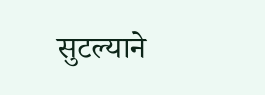सुटल्याने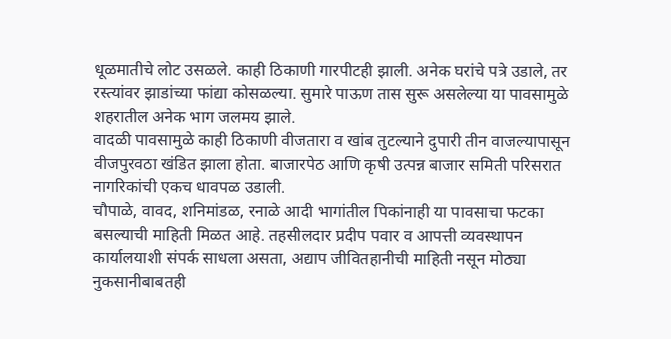धूळमातीचे लोट उसळले. काही ठिकाणी गारपीटही झाली. अनेक घरांचे पत्रे उडाले, तर रस्त्यांवर झाडांच्या फांद्या कोसळल्या. सुमारे पाऊण तास सुरू असलेल्या या पावसामुळे शहरातील अनेक भाग जलमय झाले.
वादळी पावसामुळे काही ठिकाणी वीजतारा व खांब तुटल्याने दुपारी तीन वाजल्यापासून वीजपुरवठा खंडित झाला होता. बाजारपेठ आणि कृषी उत्पन्न बाजार समिती परिसरात नागरिकांची एकच धावपळ उडाली.
चौपाळे, वावद, शनिमांडळ, रनाळे आदी भागांतील पिकांनाही या पावसाचा फटका बसल्याची माहिती मिळत आहे. तहसीलदार प्रदीप पवार व आपत्ती व्यवस्थापन कार्यालयाशी संपर्क साधला असता, अद्याप जीवितहानीची माहिती नसून मोठ्या नुकसानीबाबतही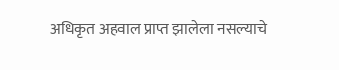अधिकृत अहवाल प्राप्त झालेला नसल्याचे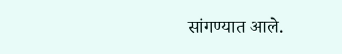सांगण्यात आले.